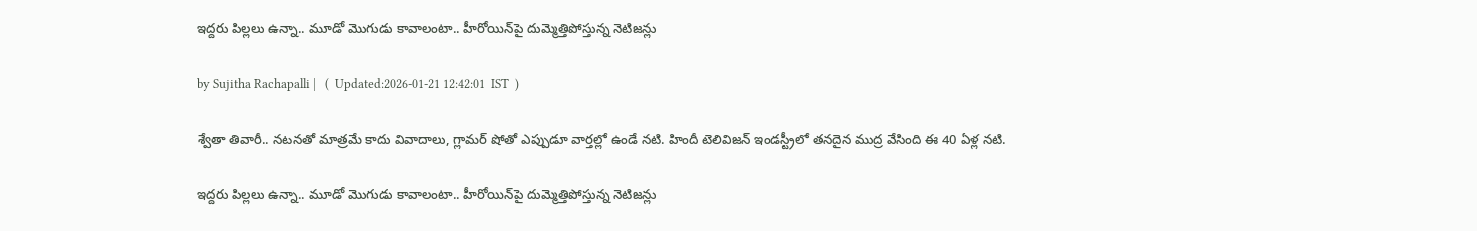ఇద్దరు పిల్లలు ఉన్నా.. మూడో మొగుడు కావాలంటా.. హీరోయిన్‌పై దుమ్మెత్తిపోస్తున్న నెటిజన్లు

by Sujitha Rachapalli |   (  Updated:2026-01-21 12:42:01  IST  )

శ్వేతా తివారీ.. నటనతో మాత్రమే కాదు వివాదాలు, గ్లామర్‌ షోతో ఎప్పుడూ వార్తల్లో ఉండే నటి. హిందీ టెలివిజన్ ఇండస్ట్రీలో తనదైన ముద్ర వేసింది ఈ 40 ఏళ్ల నటి.

ఇద్దరు పిల్లలు ఉన్నా.. మూడో మొగుడు కావాలంటా.. హీరోయిన్‌పై దుమ్మెత్తిపోస్తున్న నెటిజన్లు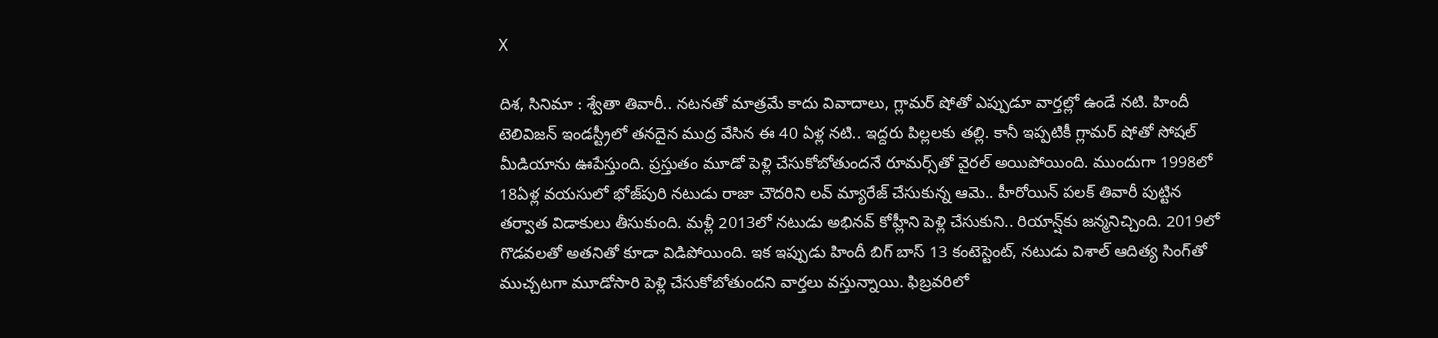X

దిశ, సినిమా : శ్వేతా తివారీ.. నటనతో మాత్రమే కాదు వివాదాలు, గ్లామర్‌ షోతో ఎప్పుడూ వార్తల్లో ఉండే నటి. హిందీ టెలివిజన్ ఇండస్ట్రీలో తనదైన ముద్ర వేసిన ఈ 40 ఏళ్ల నటి.. ఇద్దరు పిల్లలకు తల్లి. కానీ ఇప్పటికీ గ్లామర్ షోతో సోషల్ మీడియాను ఊపేస్తుంది. ప్రస్తుతం మూడో పెళ్లి చేసుకోబోతుందనే రూమర్స్‌తో వైరల్ అయిపోయింది. ముందుగా 1998లో 18ఏళ్ల వయసులో భోజ్‌పురి నటుడు రాజా చౌదరిని లవ్ మ్యారేజ్ చేసుకున్న ఆమె.. హీరోయిన్ పలక్ తివారీ పుట్టిన తర్వాత విడాకులు తీసుకుంది. మళ్లీ 2013లో నటుడు అభినవ్ కోహ్లీని పెళ్లి చేసుకుని.. రియాన్ష్‌కు జన్మనిచ్చింది. 2019లో గొడవలతో అతనితో కూడా విడిపోయింది. ఇక ఇప్పుడు హిందీ బిగ్ బాస్ 13 కంటెస్టెంట్, నటుడు విశాల్ ఆదిత్య సింగ్‌తో ముచ్చటగా మూడోసారి పెళ్లి చేసుకోబోతుందని వార్తలు వస్తున్నాయి. ఫిబ్రవరిలో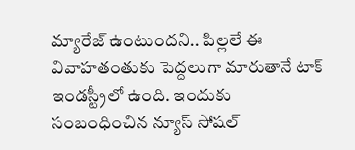మ్యారేజ్ ఉంటుందని.. పిల్లలే ఈ వివాహతంతుకు పెద్దలుగా మారుతానే టాక్ ఇండస్ట్రీలో ఉంది. ఇందుకు సంబంధించిన న్యూస్ సోషల్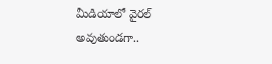మీడియాలో వైరల్ అవుతుండగా..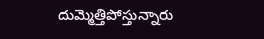దుమ్మెత్తిపోస్తున్నారు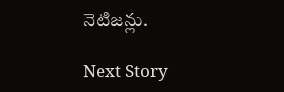నెటిజన్లు.

Next Story